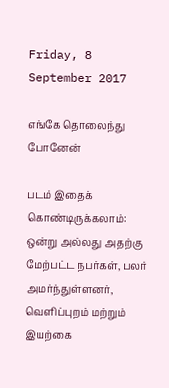Friday, 8 September 2017

எங்கே தொலைந்து போனேன்

படம் இதைக் கொண்டிருக்கலாம்: ஒன்று அல்லது அதற்கு மேற்பட்ட நபர்கள், பலர் அமர்ந்துள்ளனர், வெளிப்புறம் மற்றும் இயற்கை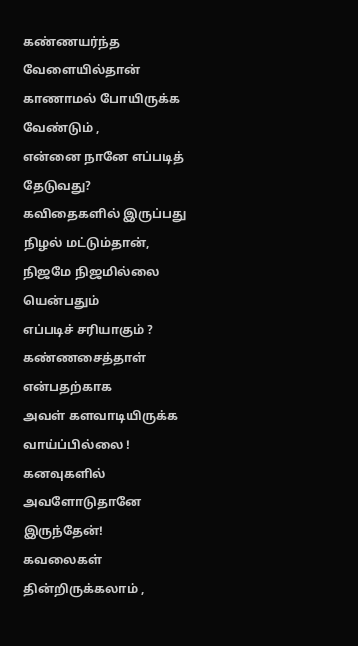கண்ணயர்ந்த வேளையில்தான்
காணாமல் போயிருக்க வேண்டும் ,
என்னை நானே எப்படித் தேடுவது?
கவிதைகளில் இருப்பது நிழல் மட்டும்தான்,
நிஜமே நிஜமில்லை யென்பதும்
எப்படிச் சரியாகும் ?
கண்ணசைத்தாள் என்பதற்காக
அவள் களவாடியிருக்க வாய்ப்பில்லை !
கனவுகளில் அவளோடுதானே இருந்தேன்!
கவலைகள் தின்றிருக்கலாம் ,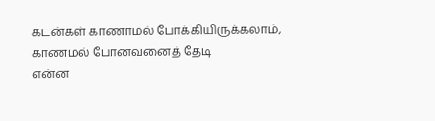கடன்கள் காணாமல் போக்கியிருக்கலாம்,
காணமல் போனவனைத் தேடி
என்ன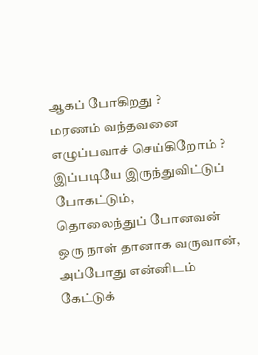ஆகப் போகிறது ?
மரணம் வந்தவனை எழுப்பவாச் செய்கிறோம் ?
இப்படியே இருந்துவிட்டுப் போகட்டும்,
தொலைந்துப் போனவன்
ஒரு நாள் தானாக வருவான்,
அப்போது என்னிடம் கேட்டுக்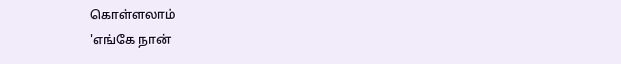கொள்ளலாம்
'எங்கே நான்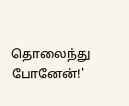தொலைந்து போனேன்!'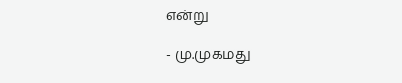என்று

- மு.முகமது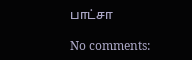பாட்சா

No comments: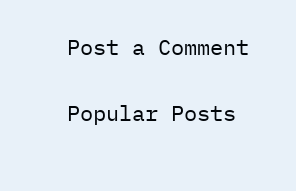Post a Comment

Popular Posts